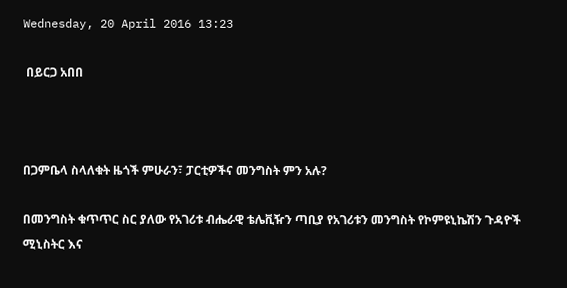Wednesday, 20 April 2016 13:23

 በይርጋ አበበ



በጋምቤላ ስላለቁት ዜጎች ምሁራን፣ ፓርቲዎችና መንግስት ምን አሉ?

በመንግስት ቁጥጥር ስር ያለው የአገሪቱ ብሔራዊ ቴሌቪዥን ጣቢያ የአገሪቱን መንግስት የኮምዩኒኬሽን ጉዳዮች ሚኒስትር እና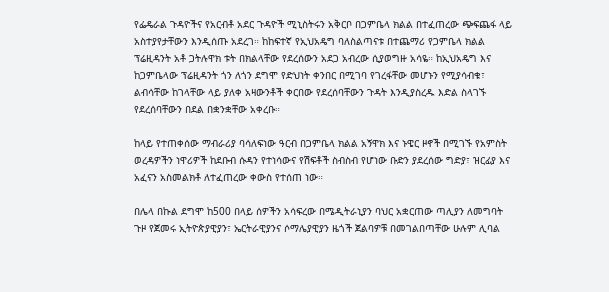የፌዴራል ጉዳዮችና የአርብቶ አደር ጉዳዮች ሚኒስትሩን አቅርቦ በጋምቤላ ክልል በተፈጠረው ጭፍጨፋ ላይ አስተያየታቸውን እንዲሰጡ አደረገ። ከከፍተኛ የኢህአዴግ ባለስልጣናቱ በተጨማሪ የጋምቤላ ክልል ፕሬዚዳንት አቶ ጋትሉዋክ ቱት በክልላቸው የደረሰውን አደጋ አብረው ሲያወግዙ አሳዬ። ከኢህአዴግ እና ከጋምቤላው ፕሬዚዳንት ጎን ለጎን ደግሞ የድህነት ቀንበር በሚገባ የገረፋቸው መሆኑን የሚያሳብቁ፣ ልብሳቸው ከገላቸው ላይ ያለቀ አዛውንቶች ቀርበው የደረሰባቸውን ጉዳት እንዲያስረዱ እድል ስላገኙ የደረሰባቸውን በደል በቋንቋቸው አቀረቡ።

ከላይ የተጠቀሰው ማብራሪያ ባሳለፍነው ዓርብ በጋምቤላ ክልል አኝዋክ እና ኑዌር ዞኖች በሚገኙ የአምስት ወረዳዎችን ነዋሪዎች ከደቡብ ሱዳን የተነሳውና የሽፍቶች ስብስብ የሆነው ቡድን ያደረሰው ግድያ፣ ዝርፊያ እና አፈናን አስመልክቶ ለተፈጠረው ቀውስ የተሰጠ ነው።

በሌላ በኩል ደግሞ ከ500 በላይ ሰዎችን አሳፍረው በሜዲትራኒያን ባህር አቋርጠው ጣሊያን ለመግባት ጉዞ የጀመሩ ኢትዮጵያዊያን፣ ኤርትራዊያንና ሶማሌያዊያን ዜጎች ጀልባዎቹ በመገልበጣቸው ሁሉም ሊባል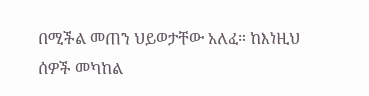በሚችል መጠን ህይወታቸው አለፈ። ከእነዚህ ሰዎች መካከል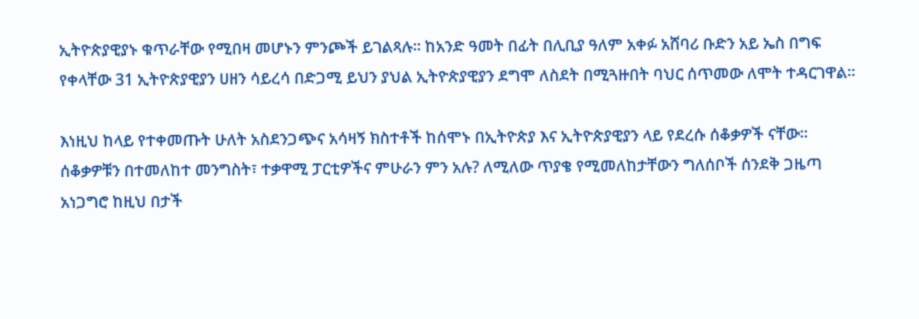ኢትዮጵያዊያኑ ቁጥራቸው የሚበዛ መሆኑን ምንጮች ይገልጻሉ። ከአንድ ዓመት በፊት በሊቢያ ዓለም አቀፉ አሸባሪ ቡድን አይ ኤስ በግፍ የቀላቸው 31 ኢትዮጵያዊያን ሀዘን ሳይረሳ በድጋሚ ይህን ያህል ኢትዮጵያዊያን ደግሞ ለስደት በሚጓዙበት ባህር ሰጥመው ለሞት ተዳርገዋል።

እነዚህ ከላይ የተቀመጡት ሁለት አስደንጋጭና አሳዛኝ ክስተቶች ከሰሞኑ በኢትዮጵያ እና ኢትዮጵያዊያን ላይ የደረሱ ሰቆቃዎች ናቸው። ሰቆቃዎቹን በተመለከተ መንግስት፣ ተቃዋሚ ፓርቲዎችና ምሁራን ምን አሉ? ለሚለው ጥያቄ የሚመለከታቸውን ግለሰቦች ሰንደቅ ጋዜጣ አነጋግሮ ከዚህ በታች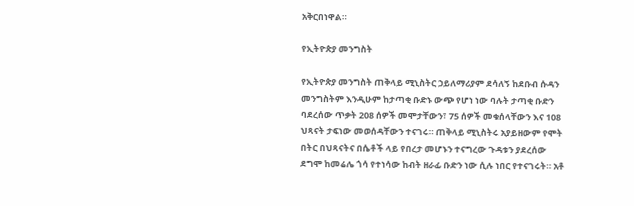አቅርበነዋል።

የኢትዮጵያ መንግስት

የኢትዮጵያ መንግስት ጠቅላይ ሚኒስትር ኃይለማሪያም ደሳለኝ ከደቡብ ሱዳን መንግስትም እንዲሁም ከታጣቂ ቡድኑ ውጭ የሆነ ነው ባሉት ታጣቂ ቡድን ባደረሰው ጥቃት 208 ሰዎች መሞታቸውን፣ 75 ሰዎች መቁሰላቸውን እና 108 ህጻናት ታፍነው መወሰዳቸውን ተናገሩ። ጠቅላይ ሚኒስትሩ አያይዘውም የሞት በትር በህጻናትና በሴቶች ላይ የበረታ መሆኑን ተናግረው ጉዳቱን ያደረሰው ደግሞ ከመሬሌ ጎሳ የተነሳው ከብት ዘራፊ ቡድን ነው ሲሉ ነበር የተናገሩት። አቶ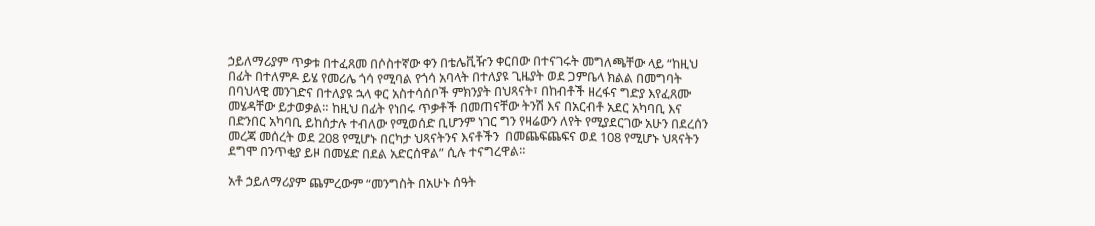ኃይለማሪያም ጥቃቱ በተፈጸመ በሶስተኛው ቀን በቴሌቪዥን ቀርበው በተናገሩት መግለጫቸው ላይ “ከዚህ በፊት በተለምዶ ይሄ የመሪሌ ጎሳ የሚባል የጎሳ አባላት በተለያዩ ጊዜያት ወደ ጋምቤላ ክልል በመግባት በባህላዊ መንገድና በተለያዩ ኋላ ቀር አስተሳሰቦች ምክንያት በህጻናት፣ በከብቶች ዘረፋና ግድያ እየፈጸሙ መሄዳቸው ይታወቃል። ከዚህ በፊት የነበሩ ጥቃቶች በመጠናቸው ትንሽ እና በአርብቶ አደር አካባቢ እና በድንበር አካባቢ ይከሰታሉ ተብለው የሚወሰድ ቢሆንም ነገር ግን የዛሬውን ለየት የሚያደርገው አሁን በደረሰን መረጃ መሰረት ወደ 208 የሚሆኑ በርካታ ህጻናትንና እናቶችን  በመጨፍጨፍና ወደ 108 የሚሆኑ ህጻናትን ደግሞ በንጥቂያ ይዞ በመሄድ በደል አድርሰዋል” ሲሉ ተናግረዋል።

አቶ ኃይለማሪያም ጨምረውም “መንግስት በአሁኑ ሰዓት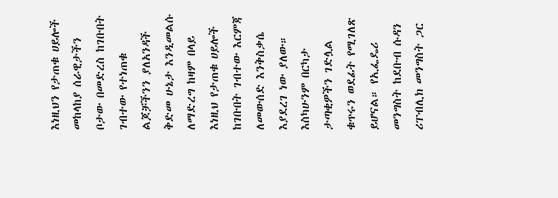እነዚህን የታጠቁ ሀይሎች መከላከያ ሰራዊታችን ቦታው በመድረስ ከገቡበት ገብተው የተነጠቁ ልጆቻችንን ያለአንዳች ቅድመ ሁኔታ እንዲመልሱ ለማድረግ ከዛም በላይ እነዚህ የታጠቁ ሀይሎች ከገቡበት ገብተው እርምጃ ለመውሰድ እንቅስቃሴ እያደረገ ነው ያለው። እስካሁንም በርካታ ታጣቂዎችን ገድሏል ቁጥሩን ወደፊት የሚገለጽ ይሆናል። የኢፌዴሪ መንግስት ከደቡብ ሱዳን ሪፐብሊክ መንግስት ጋር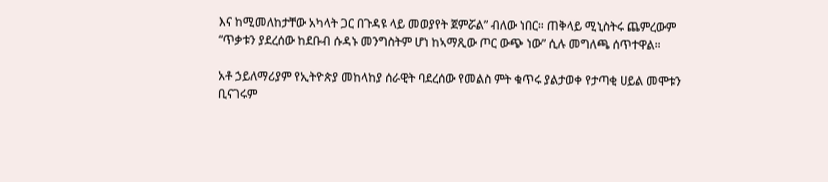እና ከሚመለከታቸው አካላት ጋር በጉዳዩ ላይ መወያየት ጀምሯል” ብለው ነበር። ጠቅላይ ሚኒስትሩ ጨምረውም “ጥቃቱን ያደረሰው ከደቡብ ሱዳኑ መንግስትም ሆነ ከኣማጺው ጦር ውጭ ነው” ሲሉ መግለጫ ሰጥተዋል።

አቶ ኃይለማሪያም የኢትዮጵያ መከላከያ ሰራዊት ባደረሰው የመልስ ምት ቁጥሩ ያልታወቀ የታጣቂ ሀይል መሞቱን ቢናገሩም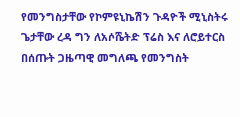የመንግስታቸው የኮምዩኒኬሽን ጉዳዮች ሚኒስትሩ ጌታቸው ረዳ ግን ለአሶሼትድ ፕሬስ እና ለሮይተርስ በሰጡት ጋዜጣዊ መግለጫ የመንግስት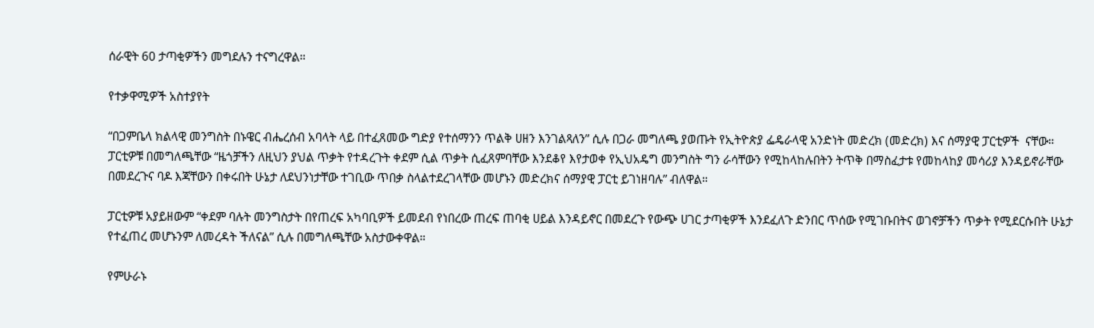ሰራዊት 60 ታጣቂዎችን መግደሉን ተናግረዋል።

የተቃዋሚዎች አስተያየት

“በጋምቤላ ክልላዊ መንግስት በኑዌር ብሔረሰብ አባላት ላይ በተፈጸመው ግድያ የተሰማንን ጥልቅ ሀዘን እንገልጻለን” ሲሉ በጋራ መግለጫ ያወጡት የኢትዮጵያ ፌዴራላዊ አንድነት መድረክ (መድረክ) እና ሰማያዊ ፓርቲዎች  ናቸው። ፓርቲዎቹ በመግለጫቸው “ዜጎቻችን ለዚህን ያህል ጥቃት የተዳረጉት ቀደም ሲል ጥቃት ሲፈጸምባቸው እንደቆየ እየታወቀ የኢህአዴግ መንግስት ግን ራሳቸውን የሚከላከሉበትን ትጥቅ በማስፈታቱ የመከላከያ መሳሪያ እንዳይኖራቸው በመደረጉና ባዶ እጃቸውን በቀሩበት ሁኔታ ለደህንነታቸው ተገቢው ጥበቃ ስላልተደረገላቸው መሆኑን መድረክና ሰማያዊ ፓርቲ ይገነዘባሉ” ብለዋል።

ፓርቲዎቹ አያይዘውም “ቀደም ባሉት መንግስታት በየጠረፍ አካባቢዎች ይመደብ የነበረው ጠረፍ ጠባቂ ሀይል እንዳይኖር በመደረጉ የውጭ ሀገር ታጣቂዎች እንደፈለጉ ድንበር ጥሰው የሚገቡበትና ወገኖቻችን ጥቃት የሚደርሱበት ሁኔታ የተፈጠረ መሆኑንም ለመረዳት ችለናል” ሲሉ በመግለጫቸው አስታውቀዋል።

የምሁራኑ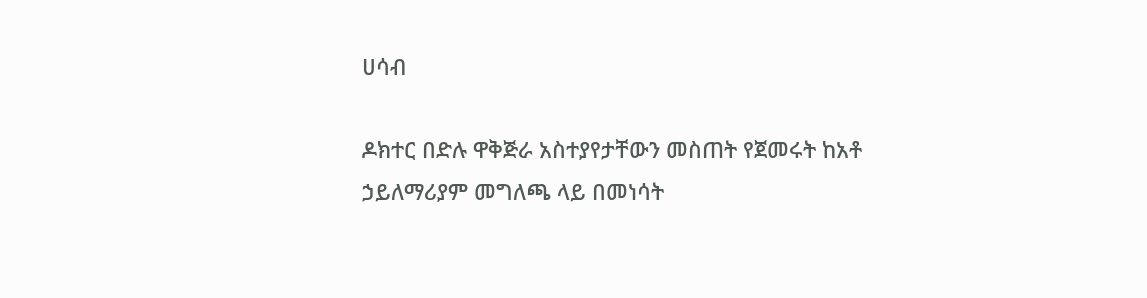ሀሳብ

ዶክተር በድሉ ዋቅጅራ አስተያየታቸውን መስጠት የጀመሩት ከአቶ ኃይለማሪያም መግለጫ ላይ በመነሳት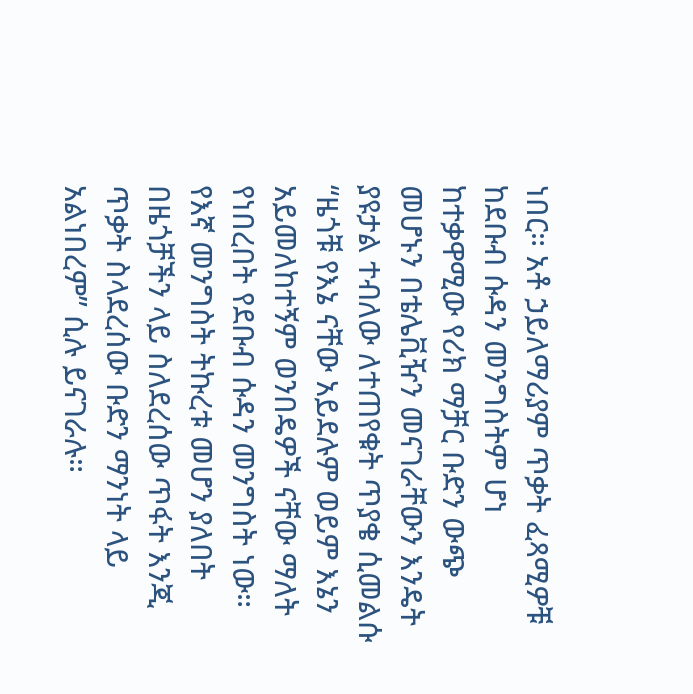ነበር። አቶ ኃይለማሪያም ጥቃት ፈጻሚዎቹ ከደቡብ ሱዳን መንግስትም ሆነ ከተቃዋሚው የሪክ ማቻር ቡድን ውጭ መሆኑን በቴሌቪዥን መናገራቸውን እንዴት ያዩታል ተብለው ለተጠየቁት ጥያቄ ሲመልሱ “ዜጎቹ የእኔ ናቸው አይደሉም ወይም እኔን አይመለከተኝም ወንበዴዎች ናቸው ማለት የነበረበት የደቡብ ሱዳን መንግስት ነው። የእኛ መንግስት ትኩረቱ መሆን ያለበት በዜጎቻችን ላይ ስለደረሰው ጥፋት እንጂ ጥቃት ስላደረሰው ቡድን ማንነት ላይ አልነበረም” ሲሉ ይናገራሉ።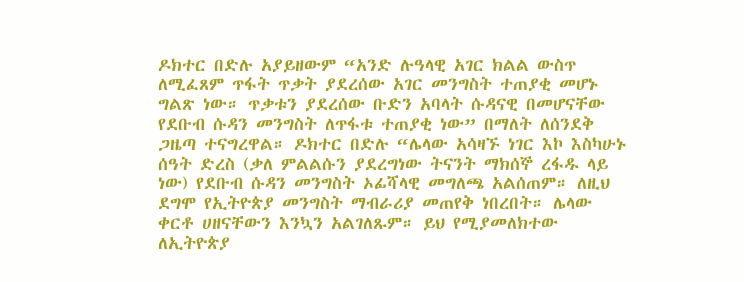ዶክተር በድሉ አያይዘውም “አንድ ሉዓላዊ አገር ክልል ውስጥ ለሚፈጸም ጥፋት ጥቃት ያደረሰው አገር መንግስት ተጠያቂ መሆኑ ግልጽ ነው። ጥቃቱን ያደረሰው ቡድን አባላት ሱዳናዊ በመሆናቸው የደቡብ ሱዳን መንግስት ለጥፋቱ ተጠያቂ ነው” በማለት ለሰንደቅ ጋዜጣ ተናግረዋል። ዶክተር በድሉ “ሌላው አሳዛኙ ነገር እኮ እስካሁኑ ሰዓት ድረስ (ቃለ ምልልሱን ያደረግነው ትናንት ማክሰኞ ረፋዱ ላይ ነው) የደቡብ ሱዳን መንግስት ኦፊሻላዊ መግለጫ አልሰጠም። ለዚህ ደግሞ የኢትዮጵያ መንግስት ማብራሪያ መጠየቅ ነበረበት። ሌላው ቀርቶ ሀዘናቸውን እንኳን አልገለጹም። ይህ የሚያመለክተው ለኢትዮጵያ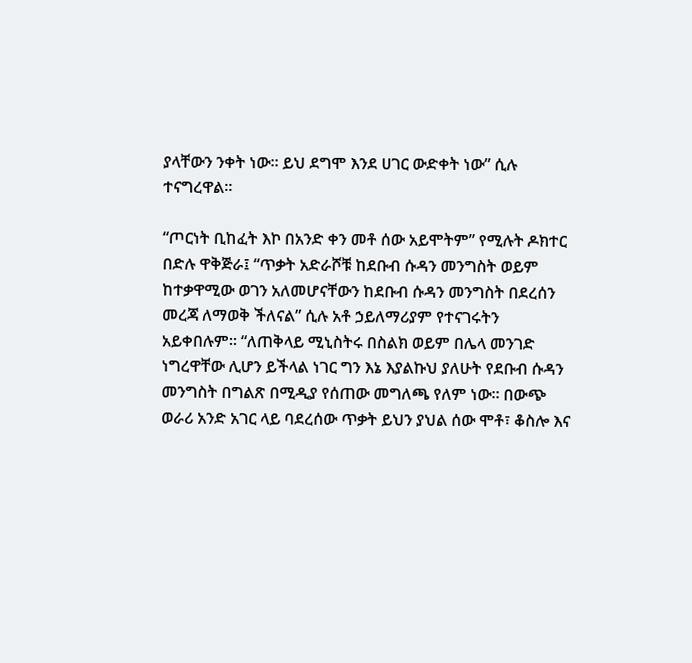ያላቸውን ንቀት ነው። ይህ ደግሞ እንደ ሀገር ውድቀት ነው” ሲሉ ተናግረዋል።

“ጦርነት ቢከፈት እኮ በአንድ ቀን መቶ ሰው አይሞትም” የሚሉት ዶክተር በድሉ ዋቅጅራ፤ “ጥቃት አድራሾቹ ከደቡብ ሱዳን መንግስት ወይም ከተቃዋሚው ወገን አለመሆናቸውን ከደቡብ ሱዳን መንግስት በደረሰን መረጃ ለማወቅ ችለናል” ሲሉ አቶ ኃይለማሪያም የተናገሩትን አይቀበሉም። “ለጠቅላይ ሚኒስትሩ በስልክ ወይም በሌላ መንገድ ነግረዋቸው ሊሆን ይችላል ነገር ግን እኔ እያልኩህ ያለሁት የደቡብ ሱዳን መንግስት በግልጽ በሚዲያ የሰጠው መግለጫ የለም ነው። በውጭ ወራሪ አንድ አገር ላይ ባደረሰው ጥቃት ይህን ያህል ሰው ሞቶ፣ ቆስሎ እና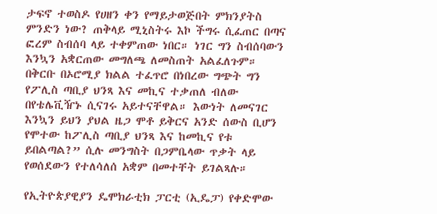ታፍኖ ተወስዶ የሀዘን ቀን የማይታወጅበት ምክንያትስ ምንድን ነው? ጠቅላይ ሚኒስትሩ እኮ ችግሩ ሲፈጠር በጣና ፎረም ስብሰባ ላይ ተቀምጠው ነበር። ነገር ግን ስብሰባውን እንኳን አቋርጠው መግለጫ ለመስጠት አልፈለጉም። በቅርቡ በኦሮሚያ ክልል ተፈጥሮ በነበረው ግጭት ግን የፖሊስ ጣቢያ ህንጻ እና መኪና ተቃጠለ ብለው በየቴሌቪዥኑ ሲናገሩ አይተናቸዋል። እውነት ለመናገር እንኳን ይህን ያህል ዜጋ ሞቶ ይቅርና አንድ ሰውስ ቢሆን የሞተው ከፖሊስ ጣቢያ ህንጻ እና ከመኪና የቱ ይበልጣል?” ሲሉ መንግስት በጋምቤላው ጥቃት ላይ የወሰደውን የተለሳለሰ አቋም በመተቸት ይገልጻሉ።

የኢትዮጵያዊያን ዴሞክራቲክ ፓርቲ (ኢዴፓ) የቀድሞው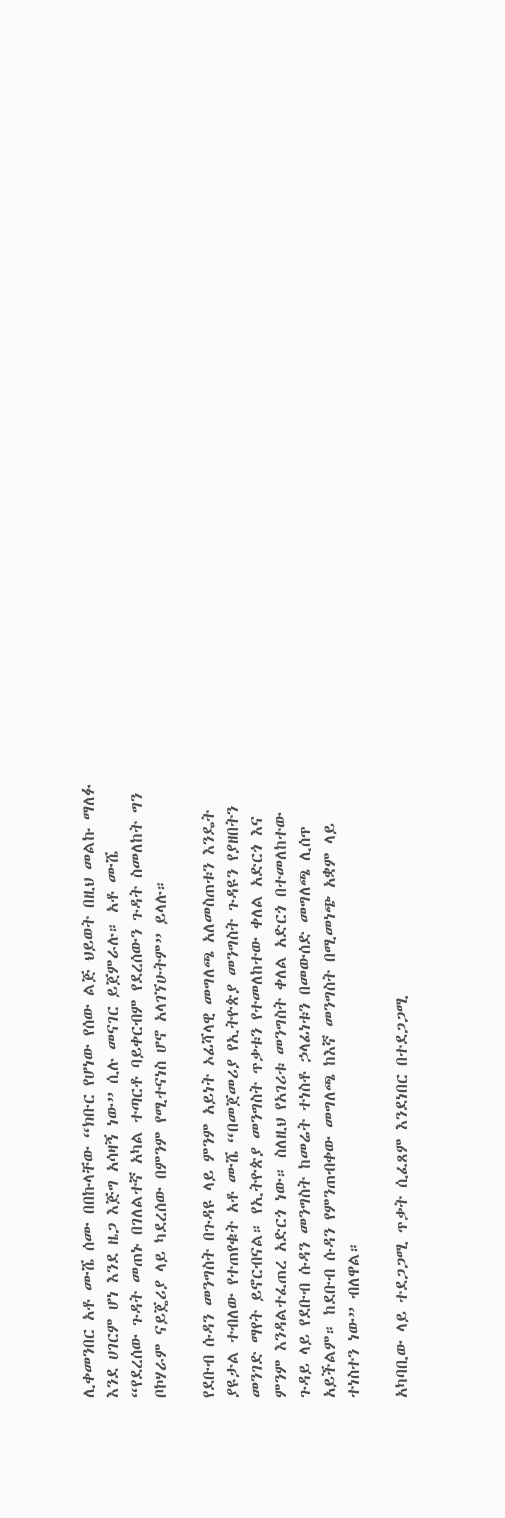ሊቀመንበር አቶ ሙሼ ሰሙ በበኩላቸው “ክቡር የሆነው የሰው ልጅ ህይወት በዚህ መልኩ ማለፉ እንደ ሀገርም ሆነ እንደ ዜጋ እጅግ አሳዛኝ ነው” ሲሉ መናገር ይጀምራሉ። አቶ ሙሼ “የደረሰው ጉዳት መጠኑ በገለልተኛ አካል ተጣርቶ ባይቀርብም የደረሰውን ጉዳት ስመለከት ግን ቦኮሃራም ናይጄሪያ ላይ ካደረሰው በምንም የሚተናነስ ሆኖ አላገኘሁትም” ይላሉ።

የደቡብ ሱዳን መንግስት በጉዳዩ ላይ ምንም አይነት ኦፊሻላዊ መግለጫ አለመስጠቱን እንዴት ያዩታል ተብለው የተጠየቁት አቶ ሙሼ “በመጀመሪያ የኢትዮጵያ መንግስት ጉዳዩን የያዘበትን መንገድ ማየት ይኖርብናል። የኢትዮጵያ መንግስት ጥቃቱን የተመለከተው ቀለል አድርጎ እና ምንም እንዳልተፈጠረ አድርጎ ነው። ስለዚህ የአገሪቱ መንግስት ቀለል አድርጎ በተመለከተው ጉዳይ ላይ የደቡብ ሱዳን መንግስት ከመሬት ተነስቶ ኃላፊነቱን በመውሰድ መግለጫ ሊሰጥ አይችልም። ከደቡብ ሱዳን የምንጠብቀው መግለጫ ከእኛ መንግስት በሚመነጭ አቋም ላይ ተነስተን ነው” ብለዋል።

አካባቢው ላይ ተደጋጋሚ ጥቃት ሲፈጸም እንደነበር በተደጋጋሚ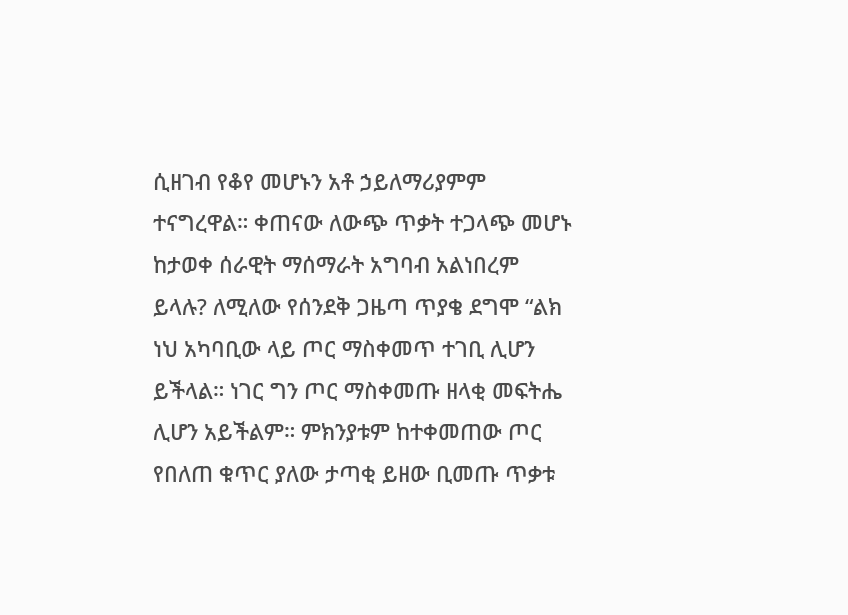ሲዘገብ የቆየ መሆኑን አቶ ኃይለማሪያምም ተናግረዋል። ቀጠናው ለውጭ ጥቃት ተጋላጭ መሆኑ ከታወቀ ሰራዊት ማሰማራት አግባብ አልነበረም ይላሉ? ለሚለው የሰንደቅ ጋዜጣ ጥያቄ ደግሞ “ልክ ነህ አካባቢው ላይ ጦር ማስቀመጥ ተገቢ ሊሆን ይችላል። ነገር ግን ጦር ማስቀመጡ ዘላቂ መፍትሔ ሊሆን አይችልም። ምክንያቱም ከተቀመጠው ጦር የበለጠ ቁጥር ያለው ታጣቂ ይዘው ቢመጡ ጥቃቱ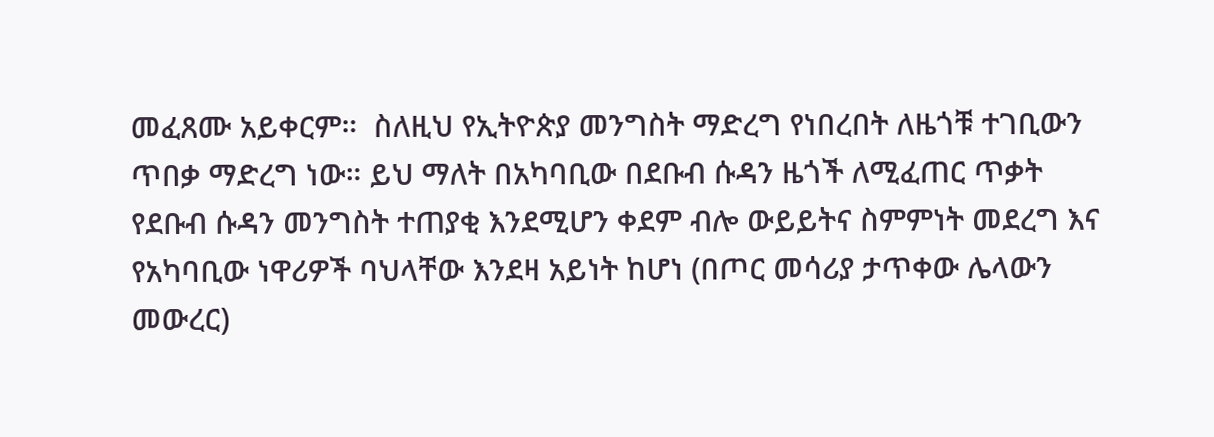መፈጸሙ አይቀርም።  ስለዚህ የኢትዮጵያ መንግስት ማድረግ የነበረበት ለዜጎቹ ተገቢውን ጥበቃ ማድረግ ነው። ይህ ማለት በአካባቢው በደቡብ ሱዳን ዜጎች ለሚፈጠር ጥቃት የደቡብ ሱዳን መንግስት ተጠያቂ እንደሚሆን ቀደም ብሎ ውይይትና ስምምነት መደረግ እና የአካባቢው ነዋሪዎች ባህላቸው እንደዛ አይነት ከሆነ (በጦር መሳሪያ ታጥቀው ሌላውን መውረር)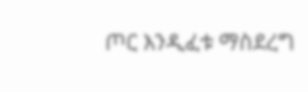ጦር እንዲፈቱ ማስደረግ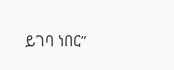ይገባ ነበር”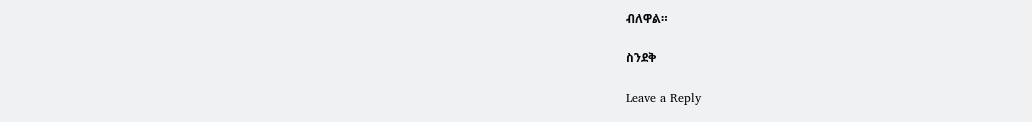ብለዋል።

ስንደቅ

Leave a Reply